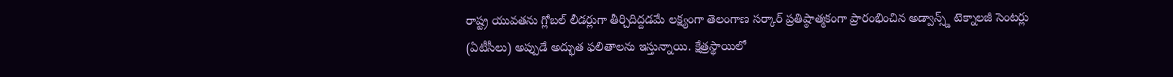రాష్ట్ర యువతను గ్లోబల్ లీడర్లుగా తీర్చిదిద్దడమే లక్ష్యంగా తెలంగాణ సర్కార్ ప్రతిష్ఠాత్మకంగా ప్రారంభించిన అడ్వాన్స్డ్ టెక్నాలజీ సెంటర్లు (ఏటీసీలు) అప్పుడే అద్భుత ఫలితాలను ఇస్తున్నాయి. క్షేత్రస్థాయిలో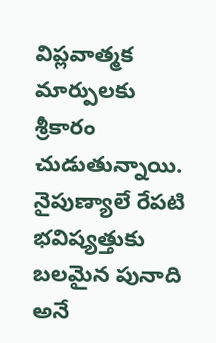విప్లవాత్మక మార్పులకు శ్రీకారం చుడుతున్నాయి. నైపుణ్యాలే రేపటి భవిష్యత్తుకు బలమైన పునాది అనే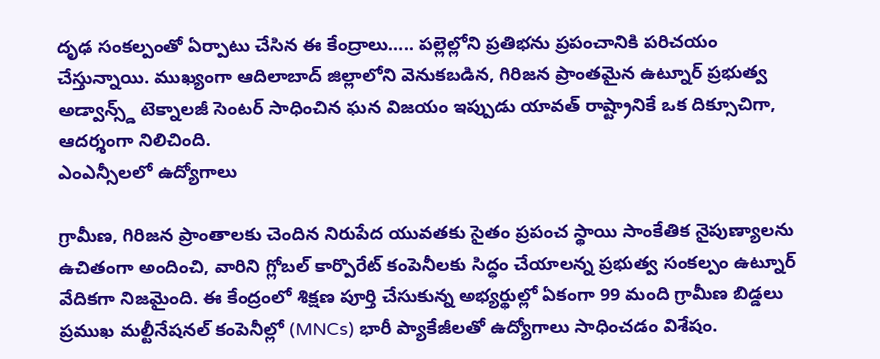దృఢ సంకల్పంతో ఏర్పాటు చేసిన ఈ కేంద్రాలు….. పల్లెల్లోని ప్రతిభను ప్రపంచానికి పరిచయం చేస్తున్నాయి. ముఖ్యంగా ఆదిలాబాద్ జిల్లాలోని వెనుకబడిన, గిరిజన ప్రాంతమైన ఉట్నూర్ ప్రభుత్వ అడ్వాన్స్డ్ టెక్నాలజీ సెంటర్ సాధించిన ఘన విజయం ఇప్పుడు యావత్ రాష్ట్రానికే ఒక దిక్సూచిగా, ఆదర్శంగా నిలిచింది.
ఎంఎన్సీలలో ఉద్యోగాలు

గ్రామీణ, గిరిజన ప్రాంతాలకు చెందిన నిరుపేద యువతకు సైతం ప్రపంచ స్థాయి సాంకేతిక నైపుణ్యాలను ఉచితంగా అందించి, వారిని గ్లోబల్ కార్పొరేట్ కంపెనీలకు సిద్ధం చేయాలన్న ప్రభుత్వ సంకల్పం ఉట్నూర్ వేదికగా నిజమైంది. ఈ కేంద్రంలో శిక్షణ పూర్తి చేసుకున్న అభ్యర్థుల్లో ఏకంగా 99 మంది గ్రామీణ బిడ్డలు ప్రముఖ మల్టీనేషనల్ కంపెనీల్లో (MNCs) భారీ ప్యాకేజీలతో ఉద్యోగాలు సాధించడం విశేషం.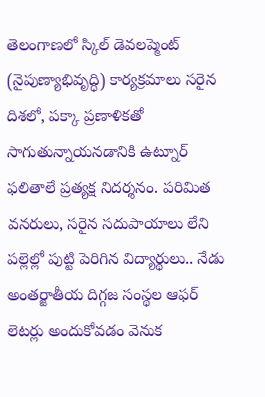తెలంగాణలో స్కిల్ డెవలప్మెంట్ (నైపుణ్యాభివృద్ధి) కార్యక్రమాలు సరైన దిశలో, పక్కా ప్రణాళికతో సాగుతున్నాయనడానికి ఉట్నూర్ ఫలితాలే ప్రత్యక్ష నిదర్శనం. పరిమిత వనరులు, సరైన సదుపాయాలు లేని పల్లెల్లో పుట్టి పెరిగిన విద్యార్థులు.. నేడు అంతర్జాతీయ దిగ్గజ సంస్థల ఆఫర్ లెటర్లు అందుకోవడం వెనుక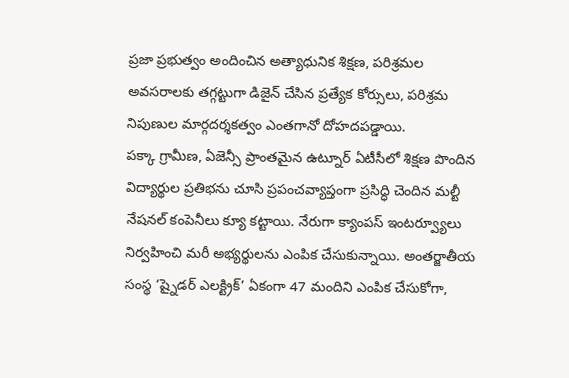ప్రజా ప్రభుత్వం అందించిన అత్యాధునిక శిక్షణ, పరిశ్రమల అవసరాలకు తగ్గట్టుగా డిజైన్ చేసిన ప్రత్యేక కోర్సులు, పరిశ్రమ నిపుణుల మార్గదర్శకత్వం ఎంతగానో దోహదపడ్డాయి.
పక్కా గ్రామీణ, ఏజెన్సీ ప్రాంతమైన ఉట్నూర్ ఏటీసీలో శిక్షణ పొందిన విద్యార్థుల ప్రతిభను చూసి ప్రపంచవ్యాప్తంగా ప్రసిద్ధి చెందిన మల్టీ నేషనల్ కంపెనీలు క్యూ కట్టాయి. నేరుగా క్యాంపస్ ఇంటర్వ్యూలు నిర్వహించి మరీ అభ్యర్థులను ఎంపిక చేసుకున్నాయి. అంతర్జాతీయ సంస్థ ‘ష్నైడర్ ఎలక్ట్రిక్’ ఏకంగా 47 మందిని ఎంపిక చేసుకోగా,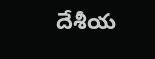దేశీయ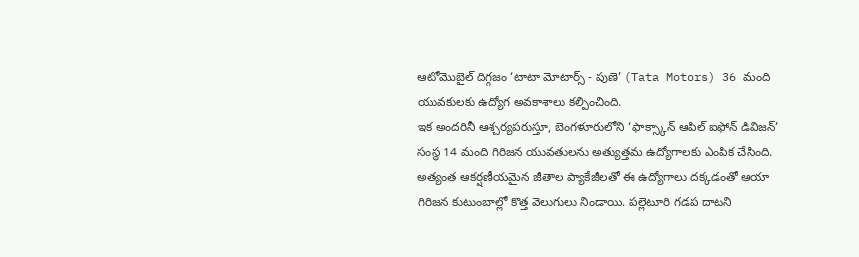ఆటోమొబైల్ దిగ్గజం ‘టాటా మోటార్స్ - పుణె’ (Tata Motors) 36 మంది యువకులకు ఉద్యోగ అవకాశాలు కల్పించింది.
ఇక అందరినీ ఆశ్చర్యపరుస్తూ, బెంగళూరులోని ‘ఫాక్స్కాన్ ఆపిల్ ఐఫోన్ డివిజన్’ సంస్థ 14 మంది గిరిజన యువతులను అత్యుత్తమ ఉద్యోగాలకు ఎంపిక చేసింది. అత్యంత ఆకర్షణీయమైన జీతాల ప్యాకేజీలతో ఈ ఉద్యోగాలు దక్కడంతో ఆయా గిరిజన కుటుంబాల్లో కొత్త వెలుగులు నిండాయి. పల్లెటూరి గడప దాటని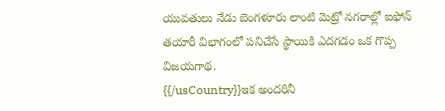యువతులు నేడు బెంగళూరు లాంటి మెట్రో నగరాల్లో ఐఫోన్ తయారీ విభాగంలో పనిచేసే స్థాయికి ఎదగడం ఒక గొప్ప విజయగాథ.
{{/usCountry}}ఇక అందరినీ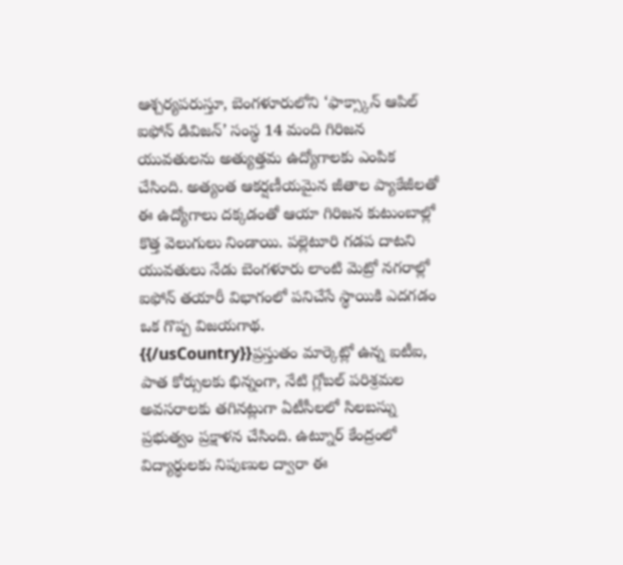ఆశ్చర్యపరుస్తూ, బెంగళూరులోని ‘ఫాక్స్కాన్ ఆపిల్ ఐఫోన్ డివిజన్’ సంస్థ 14 మంది గిరిజన యువతులను అత్యుత్తమ ఉద్యోగాలకు ఎంపిక చేసింది. అత్యంత ఆకర్షణీయమైన జీతాల ప్యాకేజీలతో ఈ ఉద్యోగాలు దక్కడంతో ఆయా గిరిజన కుటుంబాల్లో కొత్త వెలుగులు నిండాయి. పల్లెటూరి గడప దాటని యువతులు నేడు బెంగళూరు లాంటి మెట్రో నగరాల్లో ఐఫోన్ తయారీ విభాగంలో పనిచేసే స్థాయికి ఎదగడం ఒక గొప్ప విజయగాథ.
{{/usCountry}}ప్రస్తుతం మార్కెట్లో ఉన్న ఐటీఐ, పాత కోర్సులకు భిన్నంగా, నేటి గ్లోబల్ పరిశ్రమల అవసరాలకు తగినట్లుగా ఏటీసీలలో సిలబస్ను ప్రభుత్వం ప్రక్షాళన చేసింది. ఉట్నూర్ కేంద్రంలో విద్యార్థులకు నిపుణుల ద్వారా ఈ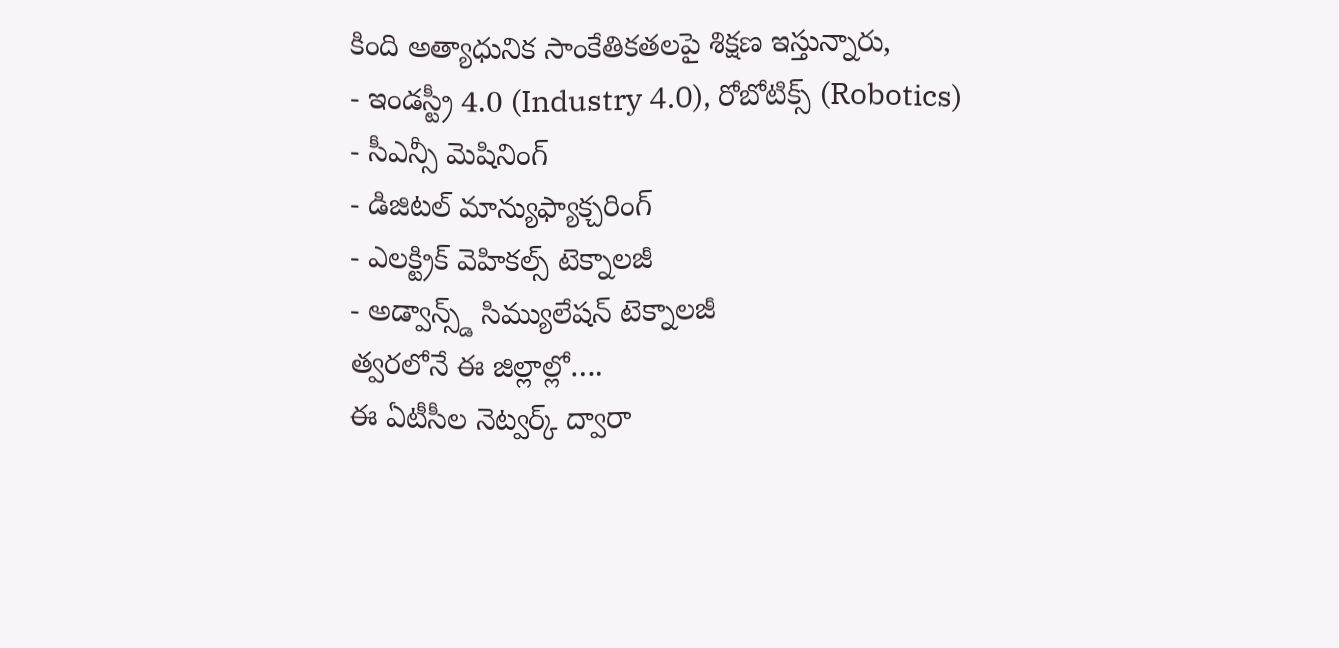కింది అత్యాధునిక సాంకేతికతలపై శిక్షణ ఇస్తున్నారు,
- ఇండస్ట్రీ 4.0 (Industry 4.0), రోబోటిక్స్ (Robotics)
- సీఎన్సీ మెషినింగ్
- డిజిటల్ మాన్యుఫ్యాక్చరింగ్
- ఎలక్ట్రిక్ వెహికల్స్ టెక్నాలజీ
- అడ్వాన్స్డ్ సిమ్యులేషన్ టెక్నాలజీ
త్వరలోనే ఈ జిల్లాల్లో….
ఈ ఏటీసీల నెట్వర్క్ ద్వారా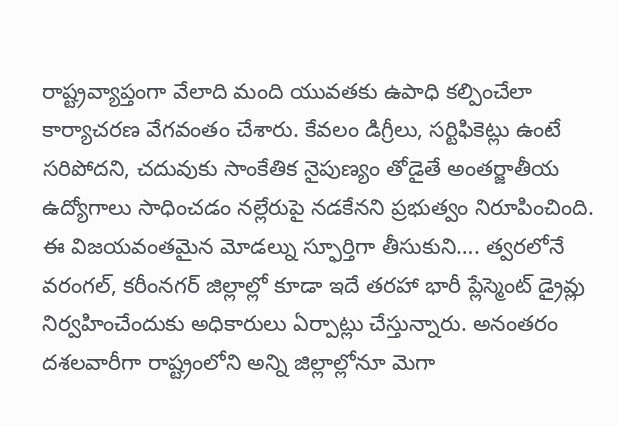రాష్ట్రవ్యాప్తంగా వేలాది మంది యువతకు ఉపాధి కల్పించేలా కార్యాచరణ వేగవంతం చేశారు. కేవలం డిగ్రీలు, సర్టిఫికెట్లు ఉంటే సరిపోదని, చదువుకు సాంకేతిక నైపుణ్యం తోడైతే అంతర్జాతీయ ఉద్యోగాలు సాధించడం నల్లేరుపై నడకేనని ప్రభుత్వం నిరూపించింది. ఈ విజయవంతమైన మోడల్ను స్ఫూర్తిగా తీసుకుని…. త్వరలోనే వరంగల్, కరీంనగర్ జిల్లాల్లో కూడా ఇదే తరహా భారీ ప్లేస్మెంట్ డ్రైవ్లు నిర్వహించేందుకు అధికారులు ఏర్పాట్లు చేస్తున్నారు. అనంతరం దశలవారీగా రాష్ట్రంలోని అన్ని జిల్లాల్లోనూ మెగా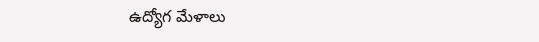ఉద్యోగ మేళాలు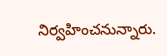నిర్వహించనున్నారు.